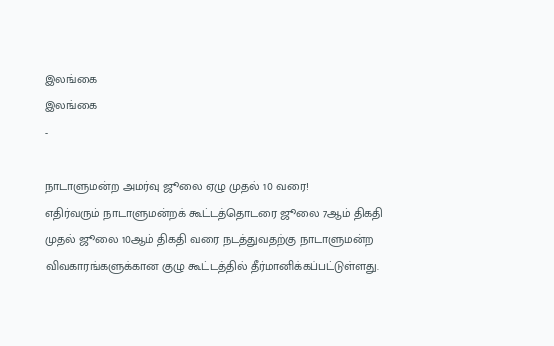இலங்கை
இலங்கை
-

நாடாளுமன்ற அமர்வு ஜூலை ஏழு முதல் 10 வரை!
எதிர்வரும் நாடாளுமன்றக் கூட்டத்தொடரை ஜூலை 7ஆம் திகதி முதல் ஜூலை 10ஆம் திகதி வரை நடத்துவதற்கு நாடாளுமன்ற விவகாரங்களுக்கான குழு கூட்டத்தில் தீர்மானிக்கப்பட்டுள்ளது.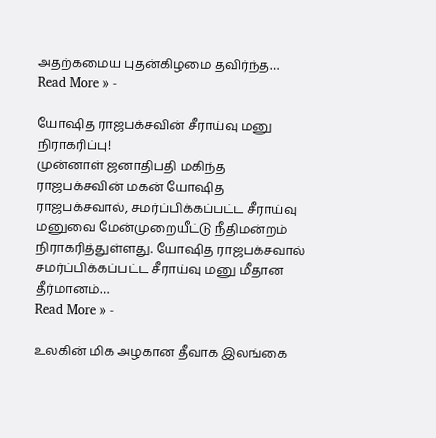அதற்கமைய புதன்கிழமை தவிர்ந்த…
Read More » -

யோஷித ராஜபக்சவின் சீராய்வு மனு நிராகரிப்பு!
முன்னாள் ஜனாதிபதி மகிந்த ராஜபக்சவின் மகன் யோஷித ராஜபக்சவால், சமர்ப்பிக்கப்பட்ட சீராய்வு மனுவை மேன்முறையீட்டு நீதிமன்றம் நிராகரித்துள்ளது. யோஷித ராஜபக்சவால் சமர்ப்பிக்கப்பட்ட சீராய்வு மனு மீதான தீர்மானம்…
Read More » -

உலகின் மிக அழகான தீவாக இலங்கை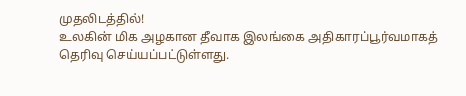முதலிடத்தில்!
உலகின் மிக அழகான தீவாக இலங்கை அதிகாரப்பூர்வமாகத் தெரிவு செய்யப்பட்டுள்ளது.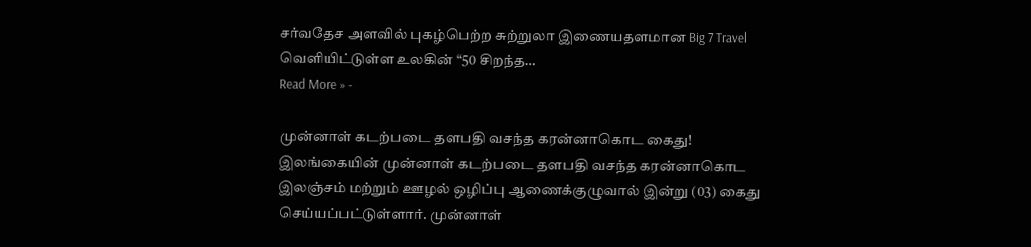சர்வதேச அளவில் புகழ்பெற்ற சுற்றுலா இணையதளமான Big 7 Travel வெளியிட்டுள்ள உலகின் “50 சிறந்த…
Read More » -

முன்னாள் கடற்படை தளபதி வசந்த கரன்னாகொட கைது!
இலங்கையின் முன்னாள் கடற்படை தளபதி வசந்த கரன்னாகொட இலஞ்சம் மற்றும் ஊழல் ஒழிப்பு ஆணைக்குழுவால் இன்று (03) கைது செய்யப்பட்டுள்ளார். முன்னாள்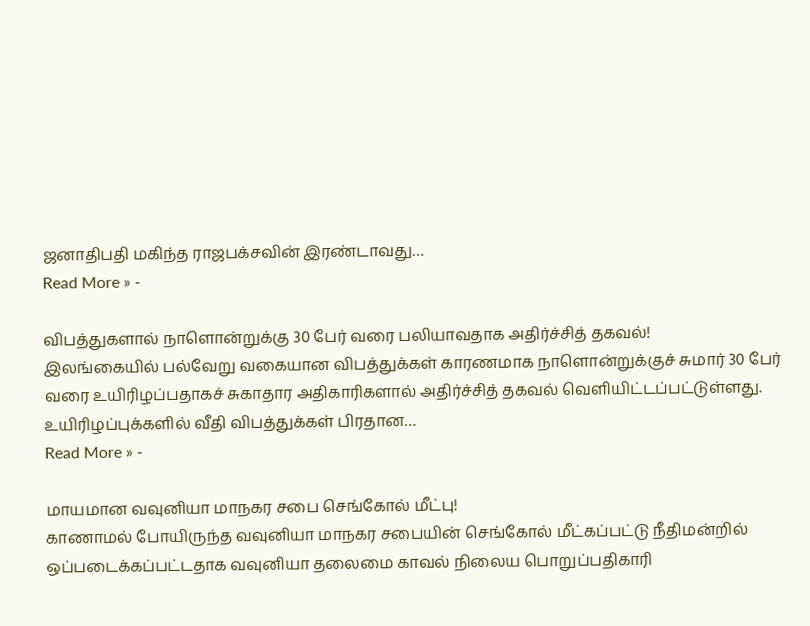ஜனாதிபதி மகிந்த ராஜபக்சவின் இரண்டாவது…
Read More » -

விபத்துகளால் நாளொன்றுக்கு 30 பேர் வரை பலியாவதாக அதிர்ச்சித் தகவல்!
இலங்கையில் பல்வேறு வகையான விபத்துக்கள் காரணமாக நாளொன்றுக்குச் சுமார் 30 பேர் வரை உயிரிழப்பதாகச் சுகாதார அதிகாரிகளால் அதிர்ச்சித் தகவல் வெளியிட்டப்பட்டுள்ளது. உயிரிழப்புக்களில் வீதி விபத்துக்கள் பிரதான…
Read More » -

மாயமான வவுனியா மாநகர சபை செங்கோல் மீட்பு!
காணாமல் போயிருந்த வவுனியா மாநகர சபையின் செங்கோல் மீட்கப்பட்டு நீதிமன்றில் ஒப்படைக்கப்பட்டதாக வவுனியா தலைமை காவல் நிலைய பொறுப்பதிகாரி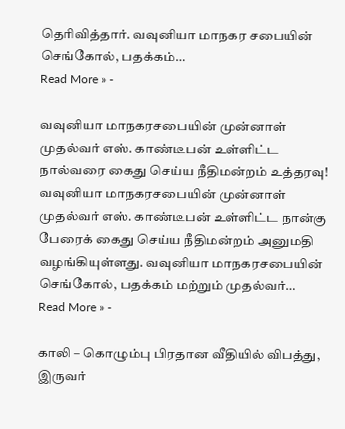தெரிவித்தார். வவுனியா மாநகர சபையின் செங்கோல், பதக்கம்…
Read More » -

வவுனியா மாநகரசபையின் முன்னாள் முதல்வர் எஸ். காண்டீபன் உள்ளிட்ட நால்வரை கைது செய்ய நீதிமன்றம் உத்தரவு!
வவுனியா மாநகரசபையின் முன்னாள் முதல்வர் எஸ். காண்டீபன் உள்ளிட்ட நான்கு பேரைக் கைது செய்ய நீதிமன்றம் அனுமதி வழங்கியுள்ளது. வவுனியா மாநகரசபையின் செங்கோல், பதக்கம் மற்றும் முதல்வர்…
Read More » -

காலி – கொழும்பு பிரதான வீதியில் விபத்து, இருவர்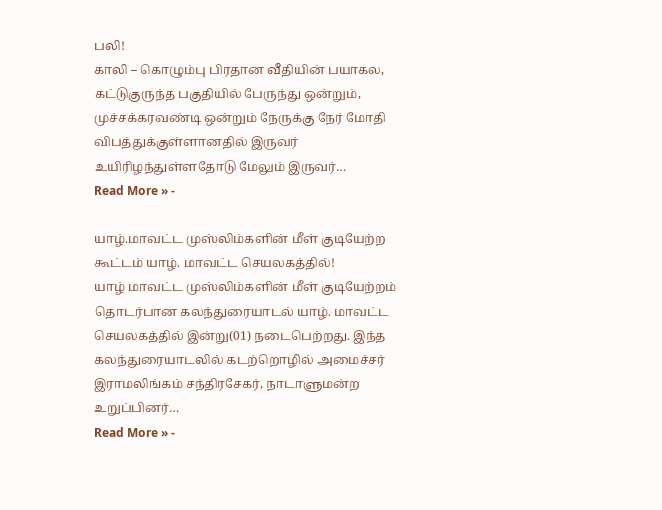பலி!
காலி – கொழும்பு பிரதான வீதியின் பயாகல, கட்டுகுருந்த பகுதியில் பேருந்து ஒன்றும், முச்சக்கரவண்டி ஒன்றும் நேருக்கு நேர் மோதி விபத்துக்குள்ளானதில் இருவர் உயிரிழந்துள்ளதோடு மேலும் இருவர்…
Read More » -

யாழ்.மாவட்ட முஸ்லிம்களின் மீள் குடியேற்ற கூட்டம் யாழ். மாவட்ட செயலகத்தில்!
யாழ் மாவட்ட முஸ்லிம்களின் மீள் குடியேற்றம் தொடர்பான கலந்துரையாடல் யாழ். மாவட்ட செயலகத்தில் இன்று(01) நடைபெற்றது. இந்த கலந்துரையாடலில் கடற்றொழில் அமைச்சர் இராமலிங்கம் சந்திரசேகர், நாடாளுமன்ற உறுப்பினர்…
Read More » -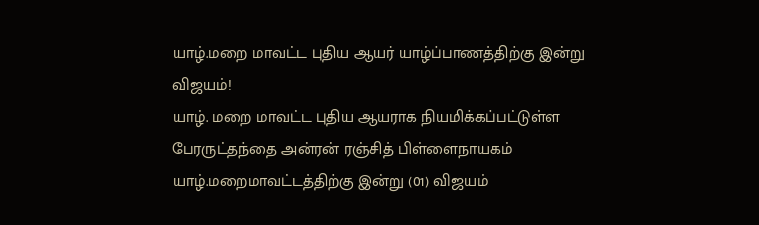யாழ்.மறை மாவட்ட புதிய ஆயர் யாழ்ப்பாணத்திற்கு இன்று விஜயம்!
யாழ். மறை மாவட்ட புதிய ஆயராக நியமிக்கப்பட்டுள்ள பேரருட்தந்தை அன்ரன் ரஞ்சித் பிள்ளைநாயகம் யாழ்.மறைமாவட்டத்திற்கு இன்று (01) விஜயம்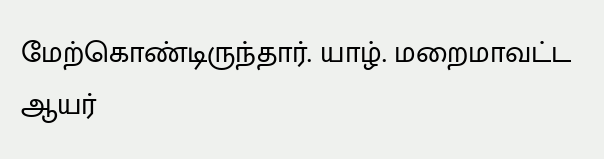மேற்கொண்டிருந்தார். யாழ். மறைமாவட்ட ஆயர்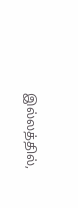இல்லத்தில்,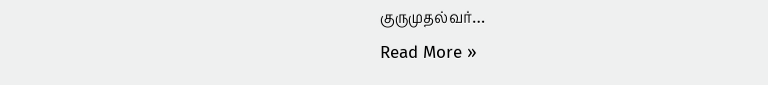குருமுதல்வர்…
Read More »